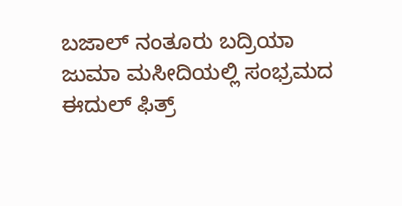ಬಜಾಲ್ ನಂತೂರು ಬದ್ರಿಯಾ ಜುಮಾ ಮಸೀದಿಯಲ್ಲಿ ಸಂಭ್ರಮದ ಈದುಲ್ ಫಿತ್ರ್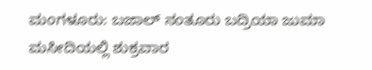ಮಂಗಳೂರು: ಬಜಾಲ್ ನಂತೂರು ಬದ್ರಿಯಾ ಜುಮಾ ಮಸೀದಿಯಲ್ಲಿ ಶುಕ್ರವಾರ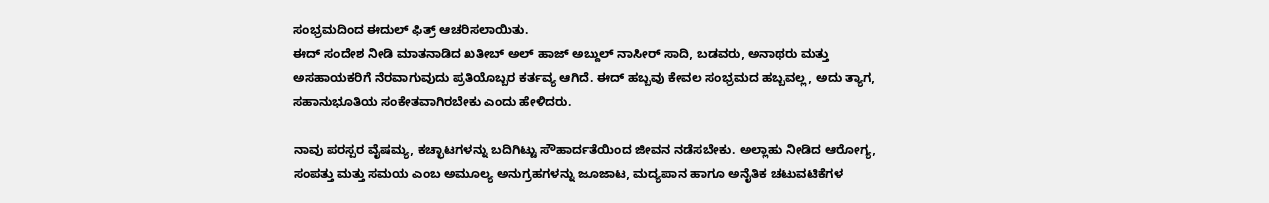ಸಂಭ್ರಮದಿಂದ ಈದುಲ್ ಫಿತ್ರ್ ಆಚರಿಸಲಾಯಿತು.
ಈದ್ ಸಂದೇಶ ನೀಡಿ ಮಾತನಾಡಿದ ಖತೀಬ್ ಅಲ್ ಹಾಜ್ ಅಬ್ದುಲ್ ನಾಸೀರ್ ಸಾದಿ, ಬಡವರು, ಅನಾಥರು ಮತ್ತು ಅಸಹಾಯಕರಿಗೆ ನೆರವಾಗುವುದು ಪ್ರತಿಯೊಬ್ಬರ ಕರ್ತವ್ಯ ಆಗಿದೆ. ಈದ್ ಹಬ್ಬವು ಕೇವಲ ಸಂಭ್ರಮದ ಹಬ್ಬವಲ್ಲ, ಅದು ತ್ಯಾಗ, ಸಹಾನುಭೂತಿಯ ಸಂಕೇತವಾಗಿರಬೇಕು ಎಂದು ಹೇಳಿದರು.

ನಾವು ಪರಸ್ಪರ ವೈಷಮ್ಯ, ಕಚ್ಛಾಟಗಳನ್ನು ಬದಿಗಿಟ್ಟು ಸೌಹಾರ್ದತೆಯಿಂದ ಜೀವನ ನಡೆಸಬೇಕು. ಅಲ್ಲಾಹು ನೀಡಿದ ಆರೋಗ್ಯ, ಸಂಪತ್ತು ಮತ್ತು ಸಮಯ ಎಂಬ ಅಮೂಲ್ಯ ಅನುಗ್ರಹಗಳನ್ನು ಜೂಜಾಟ, ಮದ್ಯಪಾನ ಹಾಗೂ ಅನೈತಿಕ ಚಟುವಟಿಕೆಗಳ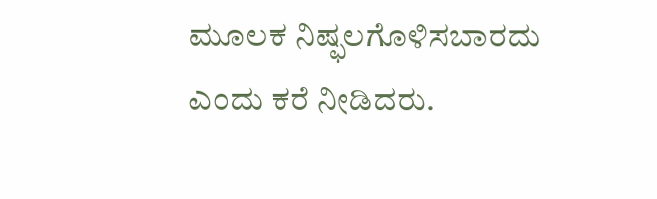ಮೂಲಕ ನಿಷ್ಫಲಗೊಳಿಸಬಾರದು ಎಂದು ಕರೆ ನೀಡಿದರು.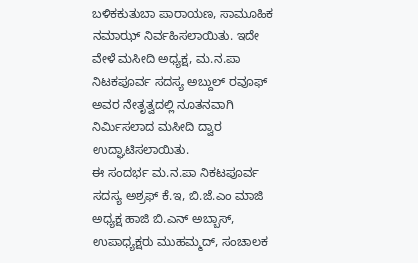ಬಳಿಕಕುತುಬಾ ಪಾರಾಯಣ, ಸಾಮೂಹಿಕ ನಮಾಝ್ ನಿರ್ವಹಿಸಲಾಯಿತು. ಇದೇ ವೇಳೆ ಮಸೀದಿ ಅಧ್ಯಕ್ಷ, ಮ.ನ.ಪಾ ನಿಟಕಪೂರ್ವ ಸದಸ್ಯ ಅಬ್ದುಲ್ ರವೂಫ್ ಅವರ ನೇತೃತ್ವದಲ್ಲಿ ನೂತನವಾಗಿ ನಿರ್ಮಿಸಲಾದ ಮಸೀದಿ ದ್ವಾರ ಉದ್ಘಾಟಿಸಲಾಯಿತು.
ಈ ಸಂದರ್ಭ ಮ.ನ.ಪಾ ನಿಕಟಪೂರ್ವ ಸದಸ್ಯ ಅಶ್ರಫ್ ಕೆ.ಇ, ಬಿ.ಜೆ.ಎಂ ಮಾಜಿ ಅಧ್ಯಕ್ಷ ಹಾಜಿ ಬಿ.ಎನ್ ಅಬ್ಬಾಸ್, ಉಪಾಧ್ಯಕ್ಷರು ಮುಹಮ್ಮದ್, ಸಂಚಾಲಕ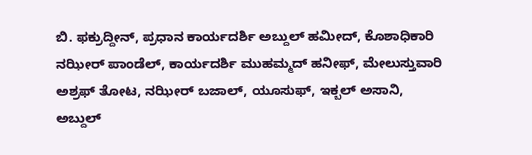ಬಿ. ಫಕ್ರುದ್ದೀನ್, ಪ್ರಧಾನ ಕಾರ್ಯದರ್ಶಿ ಅಬ್ದುಲ್ ಹಮೀದ್, ಕೊಶಾಧಿಕಾರಿ ನಝೀರ್ ಪಾಂಡೆಲ್, ಕಾರ್ಯದರ್ಶಿ ಮುಹಮ್ಮದ್ ಹನೀಫ್, ಮೇಲುಸ್ತುವಾರಿ ಅಶ್ರಫ್ ತೋಟ, ನಝೀರ್ ಬಜಾಲ್, ಯೂಸುಫ್, ಇಕ್ಬಲ್ ಅಸಾನಿ, ಅಬ್ದುಲ್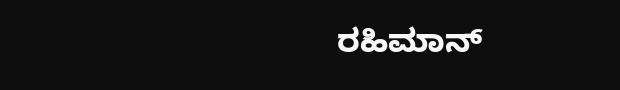ರಹಿಮಾನ್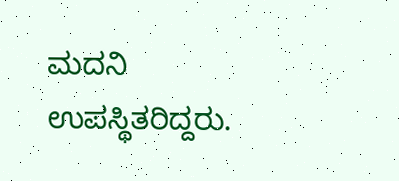ಮದನಿ ಉಪಸ್ಥಿತರಿದ್ದರು.